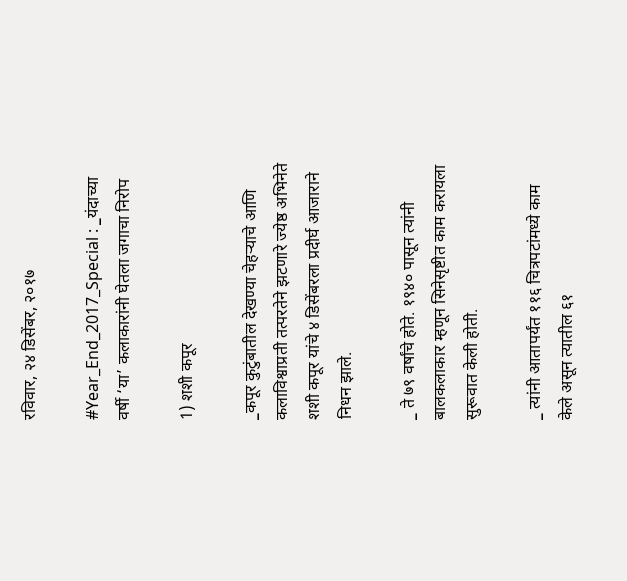रविवार, २४ डिसेंबर, २०१७

#Year_End_2017_Special : _यंदाच्या वर्षी ‘या’ कलाकारांनी घेतला जगाचा निरोप

1) शशी कपूर

_कपूर कुटुंबातील देखण्या चेहऱ्याचे आणि कलाविश्वाप्रती तत्परतेने झटणारे ज्येष्ठ अभिनेते शशी कपूर यांचे ४ डिसेंबरला प्रदीर्घ आजाराने निधन झाले.

_ ते ७९ वर्षांचे होते. १९४० पासून त्यांनी बालकलाकार म्हणून सिनेसृष्टीत काम करायला सुरूवात केली होती.

_ त्यांनी आतापर्यंत ११६ चित्रपटांमध्ये काम केले असून त्यातील ६१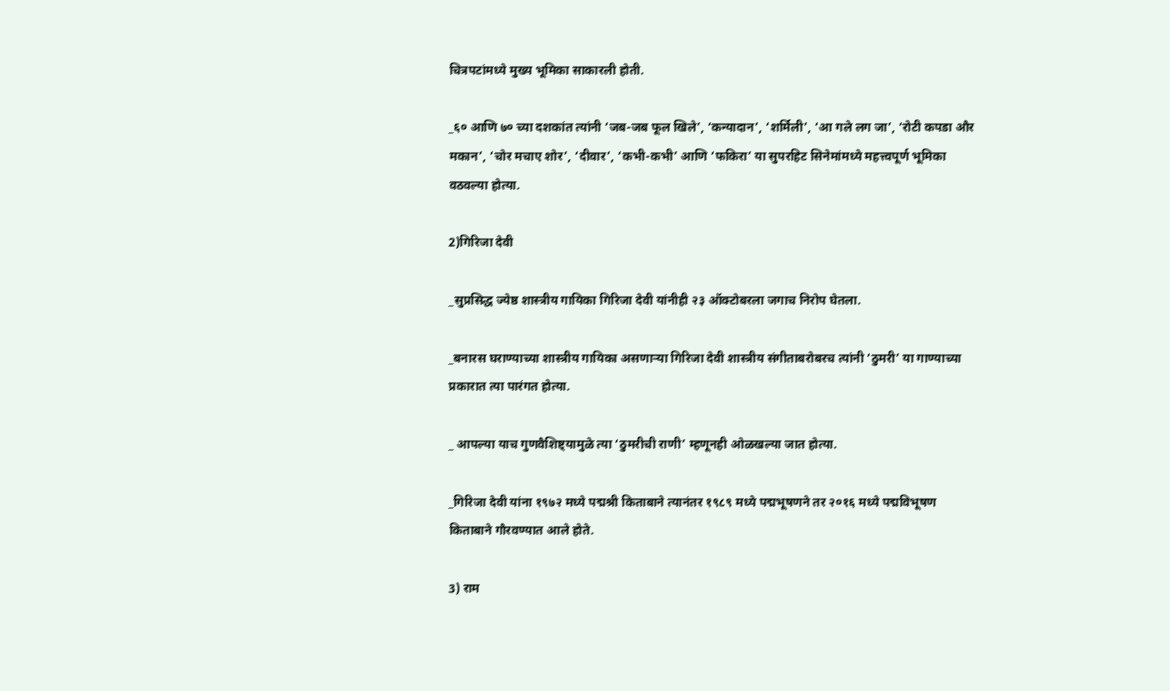चित्रपटांमध्ये मुख्य भूमिका साकारली होती.

_६० आणि ७० च्या दशकांत त्यांनी ‘जब-जब फूल खिले’, ‘कन्यादान’, ‘शर्मिली’, ‘आ गले लग जा’, ‘रोटी कपडा और मकान’, ‘चोर मचाए शोर’, ‘दीवार’, ‘कभी-कभी’ आणि ‘फकिरा’ या सुपरहिट सिनेमांमध्ये महत्त्वपूर्ण भूमिका वठवल्या होत्या.

2)गिरिजा देवी

_सुप्रसिद्ध ज्येष्ठ शास्त्रीय गायिका गिरिजा देवी यांनीही २३ ऑक्टोबरला जगाच निरोप घेतला.

_बनारस घराण्याच्या शास्त्रीय गायिका असणाऱ्या गिरिजा देवी शास्त्रीय संगीताबरोबरच त्यांनी ‘ठुमरी’ या गाण्याच्या प्रकारात त्या पारंगत होत्या.

_ आपल्या याच गुणवैशिष्ट्यामुळे त्या ‘ठुमरीची राणी’ म्हणूनही ओळखल्या जात होत्या.

_गिरिजा देवी यांना १९७२ मध्ये पद्मश्री किताबाने त्यानंतर १९८९ मध्ये पद्मभूषणने तर २०१६ मध्ये पद्मविभूषण किताबाने गौरवण्यात आले होते.

3) राम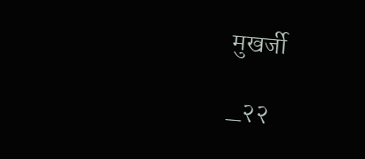मुखर्जी

_२२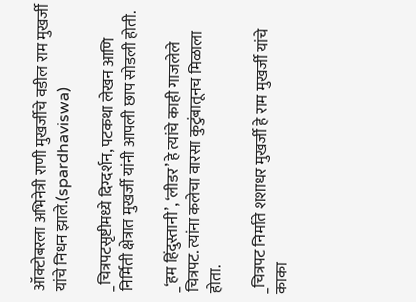ऑक्टोबरला अभिनेत्री राणी मुखर्जीचे वडील राम मुखर्जी यांचे निधन झाले.(spardhaviswa)

_चित्रपटसृष्टीमध्ये दिग्दर्शन, पटकथा लेखन आणि निर्मिती क्षेत्रात मुखर्जी यांनी आपली छाप सोडली होती.

_‘हम हिंदुस्तानी’, ‘लीडर’ हे त्यांचे काही गाजलेले चित्रपट. त्यांना कलेचा वारसा कुटुंबातूनच मिळाला होता.

_चित्रपट निर्माते शशाधर मुखर्जी हे राम मुखर्जी यांचे काका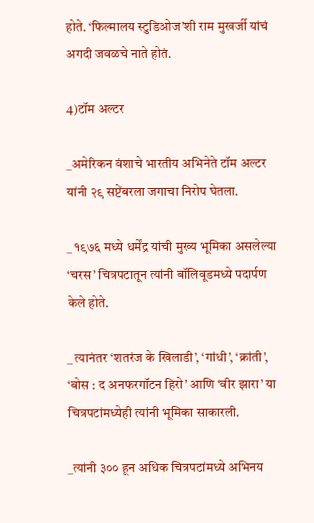होते. ‘फिल्मालय स्टुडिओज’शी राम मुखर्जी यांचं अगदी जवळचे नाते होतं.

4)टॉम अल्टर

_अमेरिकन वंशाचे भारतीय अभिनेते टॉम अल्टर यांनी २९ सप्टेंबरला जगाचा निरोप घेतला.

_ १९७६ मध्ये धर्मेंद्र यांची मुख्य भूमिका असलेल्या ‘चरस’ चित्रपटातून त्यांनी बॉलिवूडमध्ये पदार्पण केले होते.

_ त्यानंतर ‘शतरंज के खिलाडी’, ‘गांधी’, ‘क्रांती’, ‘बोस : द अनफरगॉटन हिरो’ आणि ‘वीर झारा’ या चित्रपटांमध्येही त्यांनी भूमिका साकारली.

_त्यांनी ३०० हून अधिक चित्रपटांमध्ये अभिनय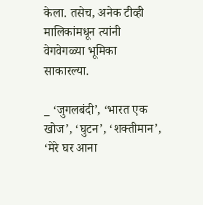केला. तसेच, अनेक टीव्ही मालिकांमधून त्यांनी वेगवेगळ्या भूमिका साकारल्या.

_ ‘जुगलबंदी’, ‘भारत एक खोज’, ‘घुटन’, ‘शक्तीमान’, ‘मेरे घर आना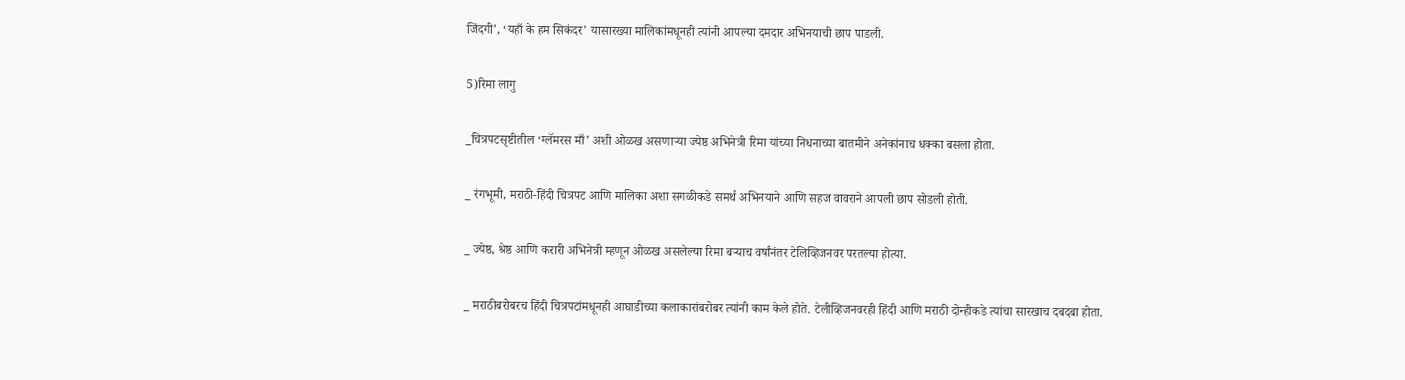जिंदगी’, ‘यहाँ के हम सिकंदर’ यासारख्या मालिकांमधूनही त्यांनी आपल्या दमदार अभिनयाची छाप पाडली.

5)रिमा लागु

_चित्रपटसृष्टीतील ‘ग्लॅमरस माँ’ अशी ओळख असणाऱ्या ज्येष्ठ अभिनेत्री रिमा यांच्या निधनाच्या बातमीने अनेकांनाच धक्का बसला होता.

_ रंगभूमी, मराठी-हिंदी चित्रपट आणि मालिका अशा सगळीकडे समर्थ अभिनयाने आणि सहज वावराने आपली छाप सोडली होती.

_ ज्येष्ठ, श्रेष्ठ आणि करारी अभिनेत्री म्हणून ओळख असलेल्या रिमा बऱ्याच वर्षांनंतर टेलिव्हिजनवर परतल्या होत्या.

_ मराठीबरोबरच हिंदी चित्रपटांमधूनही आघाडीच्या कलाकारांबरोबर त्यांनी काम केले होते. टेलीव्हिजनवरही हिंदी आणि मराठी दोन्हीकडे त्यांचा सारखाच दबदबा होता.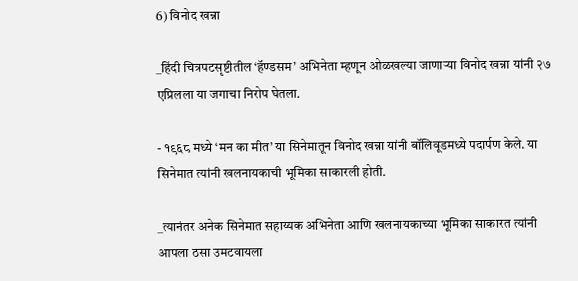6) विनोद खन्ना

_हिंदी चित्रपटसृष्टीतील ‘हॅण्डसम’ अभिनेता म्हणून ओळखल्या जाणाऱ्या विनोद खन्ना यांनी २७ एप्रिलला या जगाचा निरोप घेतला.

- १९६८ मध्ये ‘मन का मीत’ या सिनेमातून विनोद खन्ना यांनी बॉलिवूडमध्ये पदार्पण केले. या सिनेमात त्यांनी खलनायकाची भूमिका साकारली होती.

_त्यानंतर अनेक सिनेमात सहाय्यक अभिनेता आणि खलनायकाच्या भूमिका साकारत त्यांनी आपला ठसा उमटवायला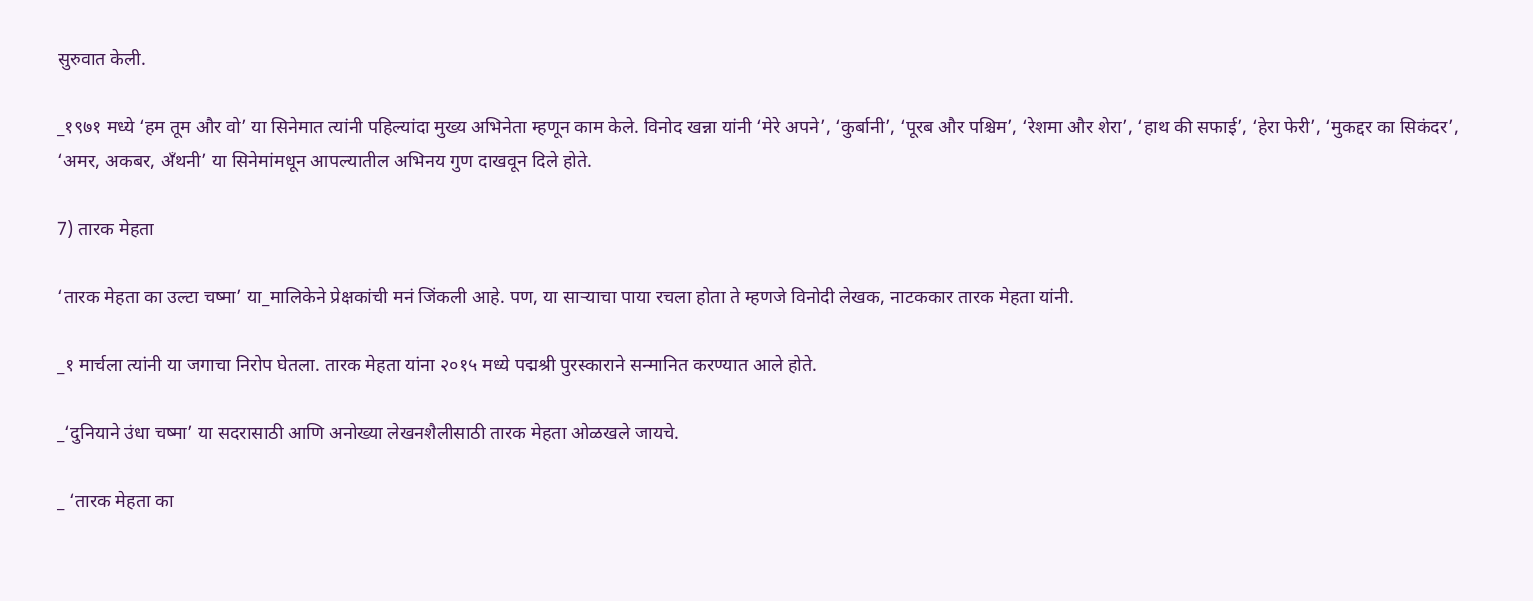सुरुवात केली.

_१९७१ मध्ये ‘हम तूम और वो’ या सिनेमात त्यांनी पहिल्यांदा मुख्य अभिनेता म्हणून काम केले. विनोद खन्ना यांनी ‘मेरे अपने’, ‘कुर्बानी’, ‘पूरब और पश्चिम’, ‘रेशमा और शेरा’, ‘हाथ की सफाई’, ‘हेरा फेरी’, ‘मुकद्दर का सिकंदर’, ‘अमर, अकबर, अँथनी’ या सिनेमांमधून आपल्यातील अभिनय गुण दाखवून दिले होते.

7) तारक मेहता

‘तारक मेहता का उल्टा चष्मा’ या_मालिकेने प्रेक्षकांची मनं जिंकली आहे. पण, या साऱ्याचा पाया रचला होता ते म्हणजे विनोदी लेखक, नाटककार तारक मेहता यांनी.

_१ मार्चला त्यांनी या जगाचा निरोप घेतला. तारक मेहता यांना २०१५ मध्ये पद्मश्री पुरस्काराने सन्मानित करण्यात आले होते.

_‘दुनियाने उंधा चष्मा’ या सदरासाठी आणि अनोख्या लेखनशैलीसाठी तारक मेहता ओळखले जायचे.

_ ‘तारक मेहता का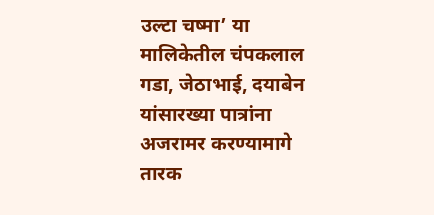उल्टा चष्मा’ या मालिकेतील चंपकलाल गडा, जेठाभाई, दयाबेन यांसारख्या पात्रांना अजरामर करण्यामागे तारक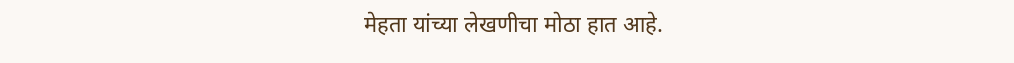मेहता यांच्या लेखणीचा मोठा हात आहे.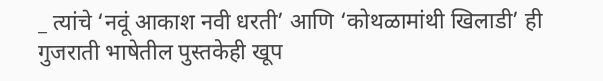_ त्यांचे ‘नवूं आकाश नवी धरती’ आणि ‘कोथळामांथी खिलाडी’ ही गुजराती भाषेतील पुस्तकेही खूप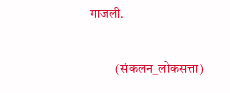गाजली.

          (संकलन_लोकसत्ता)